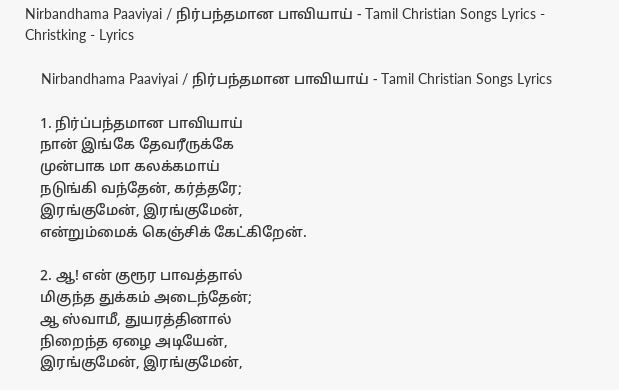Nirbandhama Paaviyai / நிர்பந்தமான பாவியாய் - Tamil Christian Songs Lyrics - Christking - Lyrics

    Nirbandhama Paaviyai / நிர்பந்தமான பாவியாய் - Tamil Christian Songs Lyrics

    1. நிர்ப்பந்தமான பாவியாய்
    நான் இங்கே தேவரீருக்கே
    முன்பாக மா கலக்கமாய்
    நடுங்கி வந்தேன், கர்த்தரே;
    இரங்குமேன், இரங்குமேன்,
    என்றும்மைக் கெஞ்சிக் கேட்கிறேன்.

    2. ஆ! என் குரூர பாவத்தால்
    மிகுந்த துக்கம் அடைந்தேன்;
    ஆ ஸ்வாமீ, துயரத்தினால்
    நிறைந்த ஏழை அடியேன்,
    இரங்குமேன், இரங்குமேன்,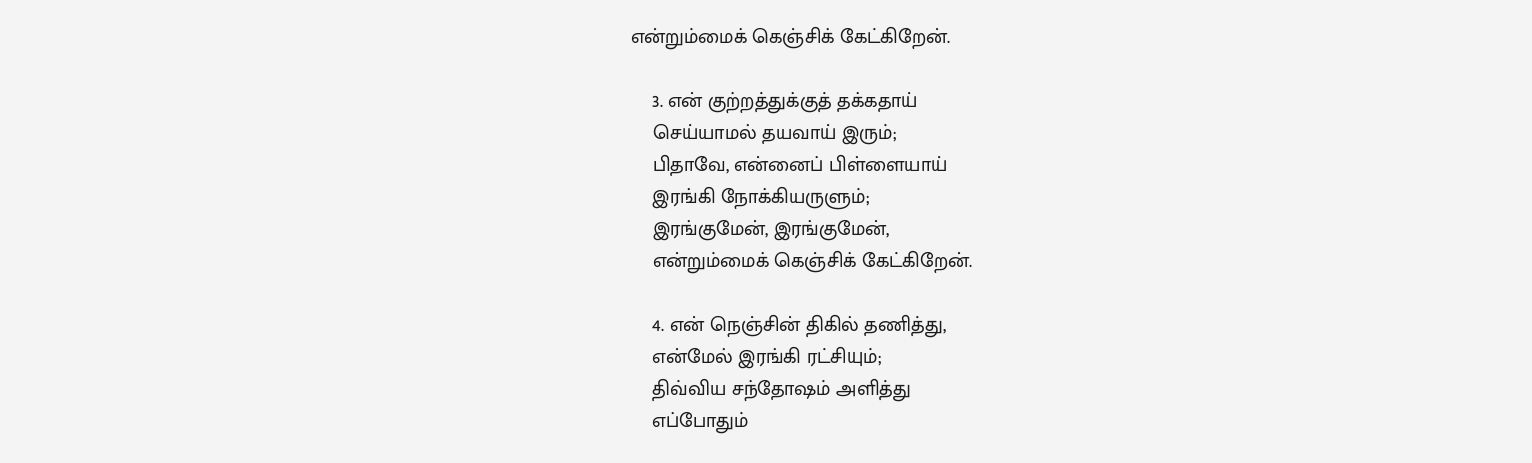என்றும்மைக் கெஞ்சிக் கேட்கிறேன்.

    3. என் குற்றத்துக்குத் தக்கதாய்
    செய்யாமல் தயவாய் இரும்;
    பிதாவே, என்னைப் பிள்ளையாய்
    இரங்கி நோக்கியருளும்;
    இரங்குமேன், இரங்குமேன்,
    என்றும்மைக் கெஞ்சிக் கேட்கிறேன்.

    4. என் நெஞ்சின் திகில் தணித்து,
    என்மேல் இரங்கி ரட்சியும்;
    திவ்விய சந்தோஷம் அளித்து
    எப்போதும்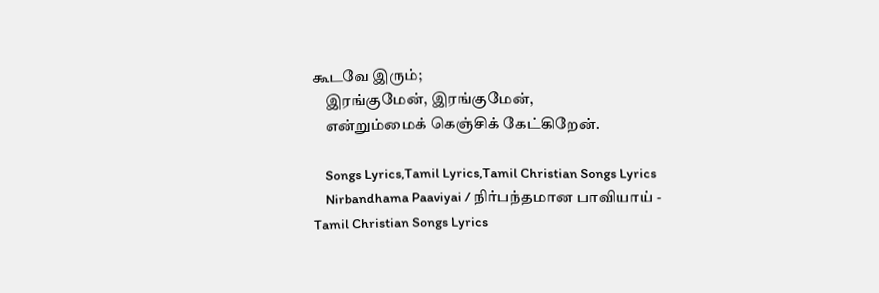கூடவே இரும்;
    இரங்குமேன், இரங்குமேன்,
    என்றும்மைக் கெஞ்சிக் கேட்கிறேன்.

    Songs Lyrics,Tamil Lyrics,Tamil Christian Songs Lyrics
    Nirbandhama Paaviyai / நிர்பந்தமான பாவியாய் - Tamil Christian Songs Lyrics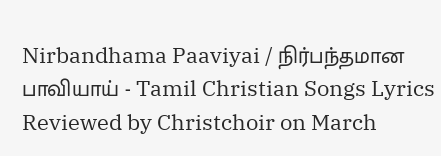Nirbandhama Paaviyai / நிர்பந்தமான பாவியாய் - Tamil Christian Songs Lyrics Reviewed by Christchoir on March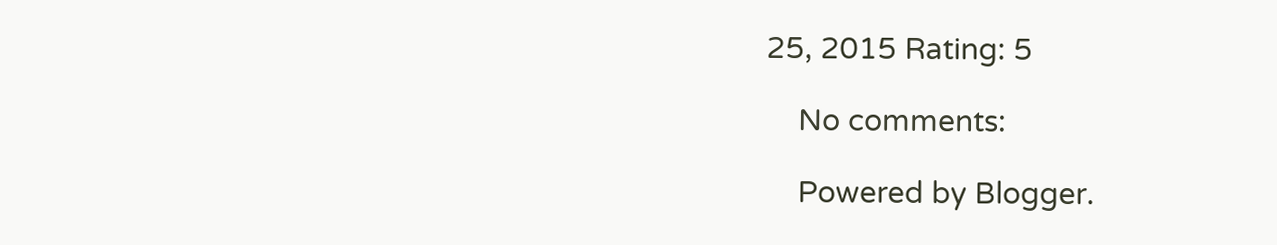25, 2015 Rating: 5

    No comments:

    Powered by Blogger.